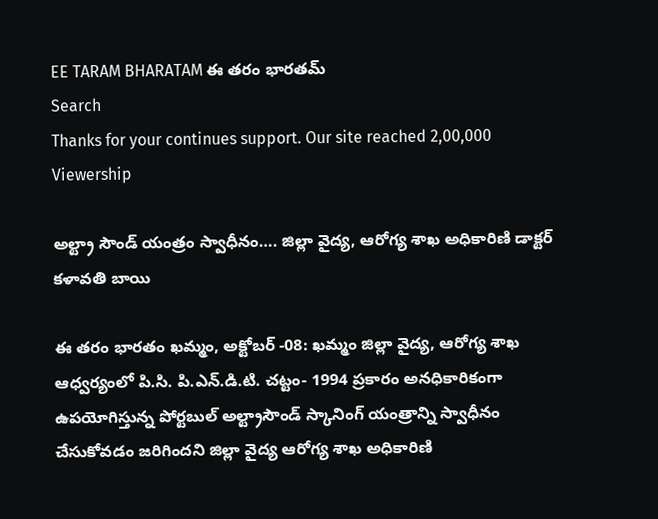EE TARAM BHARATAM ఈ తరం భారతమ్
Search
Thanks for your continues support. Our site reached 2,00,000 Viewership

అల్ట్రా సౌండ్ యంత్రం స్వాధీనం…. జిల్లా వైద్య, ఆరోగ్య శాఖ అధికారిణి డాక్టర్ కళావతి బాయి

ఈ తరం భారతం ఖమ్మం, అక్టోబర్ -08: ఖమ్మం జిల్లా వైద్య, ఆరోగ్య శాఖ ఆధ్వర్యంలో పి.సి. పి.ఎన్.డి.టి. చట్టం- 1994 ప్రకారం అనధికారికంగా ఉపయోగిస్తున్న పోర్టబుల్ అల్ట్రాసౌండ్ స్కానింగ్ యంత్రాన్ని స్వాధీనం చేసుకోవడం జరిగిందని జిల్లా వైద్య ఆరోగ్య శాఖ అధికారిణి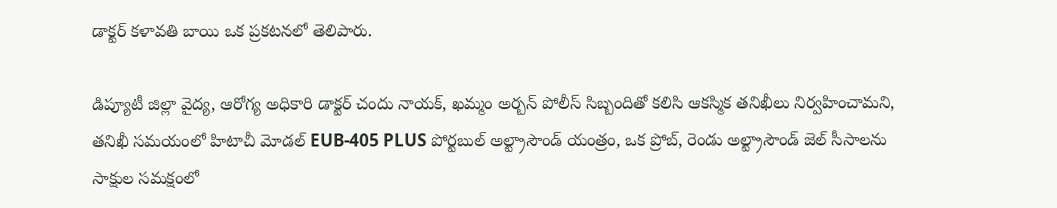డాక్టర్ కళావతి బాయి ఒక ప్రకటనలో తెలిపారు.

డిప్యూటీ జిల్లా వైద్య, ఆరోగ్య అధికారి డాక్టర్ చందు నాయక్, ఖమ్మం అర్బన్ పోలీస్ సిబ్బందితో కలిసి ఆకస్మిక తనిఖీలు నిర్వహించామని, తనిఖీ సమయంలో హిటాచీ మోడల్ EUB-405 PLUS పోర్టబుల్ అల్ట్రాసౌండ్ యంత్రం, ఒక ప్రోబ్, రెండు అల్ట్రాసౌండ్ జెల్ సీసాలను సాక్షుల సమక్షంలో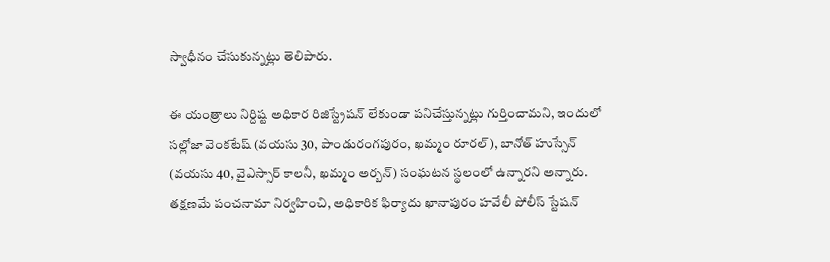స్వాధీనం చేసుకున్నట్లు తెలిపారు.

ఈ యంత్రాలు నిర్దిష్ట అధికార రిజిస్ట్రేషన్ లేకుండా పనిచేస్తున్నట్లు గుర్తించామని, ఇందులో సల్లోజా వెంకటేష్ (వయసు 30, పాండురంగపురం, ఖమ్మం రూరల్), బానోత్ హుస్సేన్ (వయసు 40, వైఎస్సార్ కాలనీ, ఖమ్మం అర్బన్) సంఘటన స్థలంలో ఉన్నారని అన్నారు. తక్షణమే పంచనామా నిర్వహించి, అధికారిక ఫిర్యాదు ఖానాపురం హవేలీ పోలీస్ స్టేషన్‌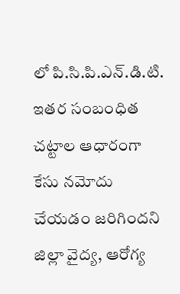లో పి.సి.పి.ఎన్.డి.టి. ఇతర సంబంధిత చట్టాల ఆధారంగా కేసు నమోదు చేయడం జరిగిందని జిల్లా వైద్య, ఆరోగ్య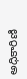అధికారిణి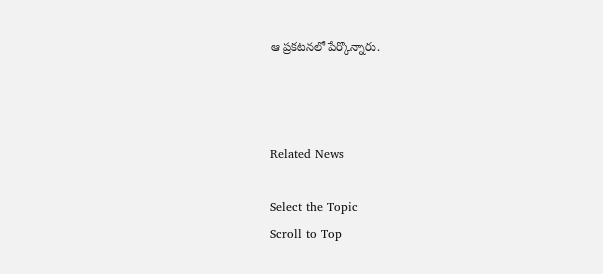ఆ ప్రకటనలో పేర్కొన్నారు.



Related News

Select the Topic
Scroll to Top